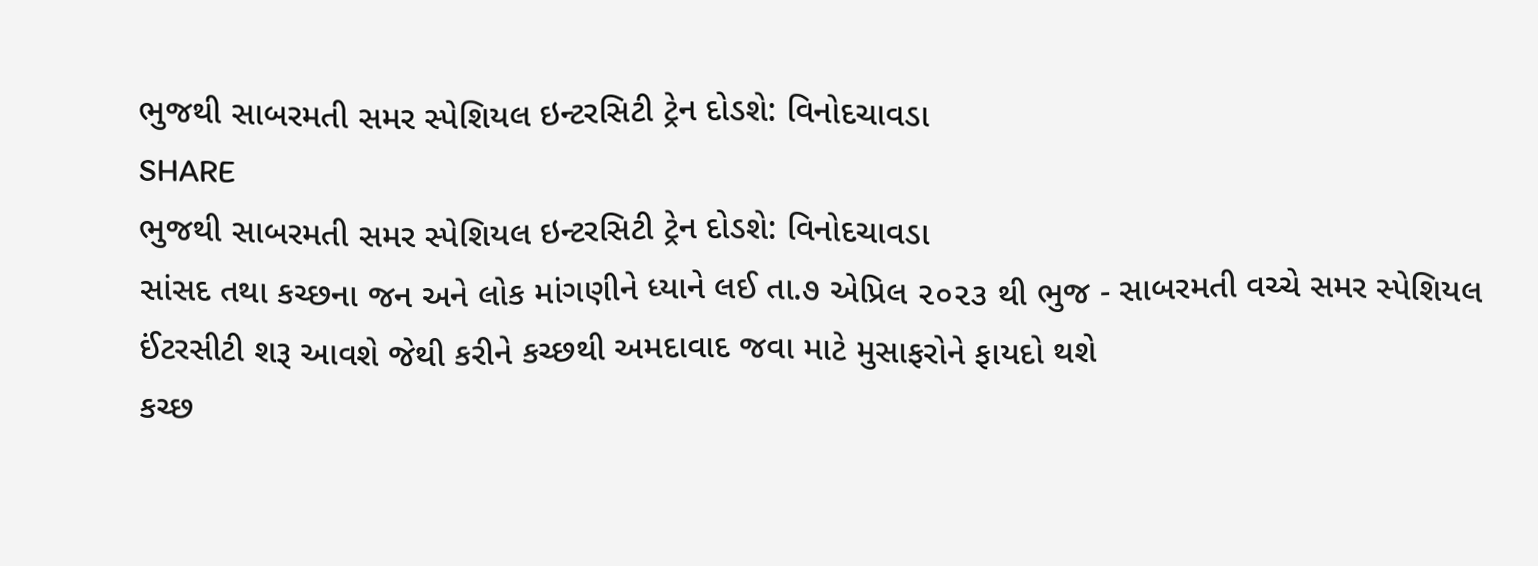ભુજથી સાબરમતી સમર સ્પેશિયલ ઇન્ટરસિટી ટ્રેન દોડશે: વિનોદચાવડા
SHARE
ભુજથી સાબરમતી સમર સ્પેશિયલ ઇન્ટરસિટી ટ્રેન દોડશે: વિનોદચાવડા
સાંસદ તથા કચ્છના જન અને લોક માંગણીને ધ્યાને લઈ તા.૭ એપ્રિલ ૨૦૨૩ થી ભુજ - સાબરમતી વચ્ચે સમર સ્પેશિયલ ઈંટરસીટી શરૂ આવશે જેથી કરીને કચ્છથી અમદાવાદ જવા માટે મુસાફરોને ફાયદો થશે
કચ્છ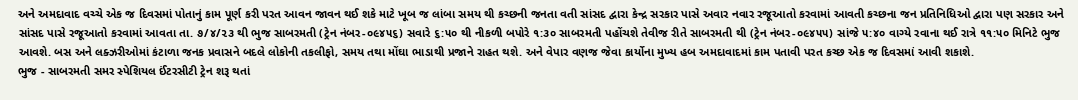અને અમદાવાદ વચ્ચે એક જ દિવસમાં પોતાનું કામ પૂર્ણ કરી પરત આવન જાવન થઈ શકે માટે ખૂબ જ લાંબા સમય થી કચ્છની જનતા વતી સાંસદ દ્વારા કેન્દ્ર સરકાર પાસે અવાર નવાર રજૂઆતો કરવામાં આવતી કચ્છના જન પ્રતિનિધિઓ દ્વારા પણ સરકાર અને સાંસદ પાસે રજૂઆતો કરવામાં આવતા તા. ૭/૪/૨૩ થી ભુજ સાબરમતી (ટ્રેન નંબર-૦૯૪૫૬) સવારે ૬:૫૦ થી નીકળી બપોરે ૧:૩૦ સાબરમતી પહોંચશે તેવીજ રીતે સાબરમતી થી (ટ્રેન નંબર-૦૯૪૫૫) સાંજે ૫:૪૦ વાગ્યે રવાના થઈ રાત્રે ૧૧:૫૦ મિનિટે ભુજ આવશે. બસ અને લક્ઝરીઓમાં કંટાળા જનક પ્રવાસને બદલે લોકોની તકલીફો, સમય તથા મોંઘા ભાડાથી પ્રજાને રાહત થશે. અને વેપાર વણજ જેવા કાર્યોના મુખ્ય હબ અમદાવાદમાં કામ પતાવી પરત કચ્છ એક જ દિવસમાં આવી શકાશે.
ભુજ - સાબરમતી સમર સ્પેશિયલ ઈંટરસીટી ટ્રેન શરૂ થતાં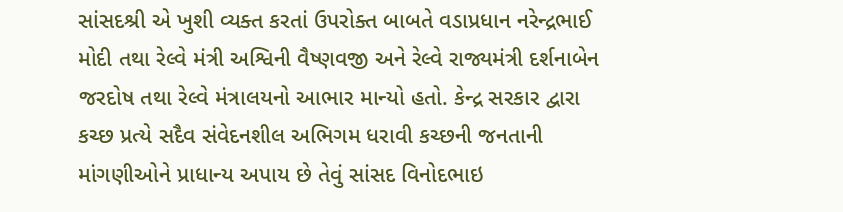સાંસદશ્રી એ ખુશી વ્યક્ત કરતાં ઉપરોક્ત બાબતે વડાપ્રધાન નરેન્દ્રભાઈ મોદી તથા રેલ્વે મંત્રી અશ્વિની વૈષ્ણવજી અને રેલ્વે રાજ્યમંત્રી દર્શનાબેન જરદોષ તથા રેલ્વે મંત્રાલયનો આભાર માન્યો હતો. કેન્દ્ર સરકાર દ્વારા કચ્છ પ્રત્યે સદૈવ સંવેદનશીલ અભિગમ ધરાવી કચ્છની જનતાની માંગણીઓને પ્રાધાન્ય અપાય છે તેવું સાંસદ વિનોદભાઇ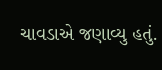ચાવડાએ જણાવ્યુ હતું.